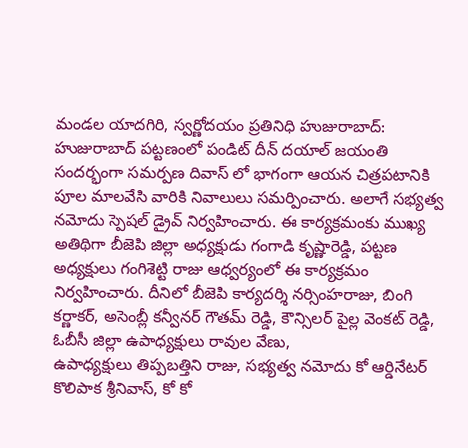మండల యాదగిరి, స్వర్ణోదయం ప్రతినిధి హుజురాబాద్: హుజురాబాద్ పట్టణంలో పండిట్ దీన్ దయాల్ జయంతి సందర్భంగా సమర్పణ దివాస్ లో భాగంగా ఆయన చిత్రపటానికి పూల మాలవేసి వారికి నివాలులు సమర్పించారు. అలాగే సభ్యత్వ నమోదు స్పెషల్ డ్రైవ్ నిర్వహించారు. ఈ కార్యక్రమంకు ముఖ్య అతిథిగా బీజెపి జిల్లా అధ్యక్షుడు గంగాడి కృష్ణారెడ్డి, పట్టణ అధ్యక్షులు గంగిశెట్టి రాజు ఆధ్వర్యంలో ఈ కార్యక్రమం నిర్వహించారు. దీనిలో బీజెపి కార్యదర్శి నర్సింహరాజు, బింగి కర్ణాకర్, అసెంబ్లీ కన్వీనర్ గౌతమ్ రెడ్డి, కౌన్సిలర్ పైల్ల వెంకట్ రెడ్డి, ఓబీసీ జిల్లా ఉపాధ్యక్షులు రావుల వేణు,
ఉపాధ్యక్షులు తిప్పబత్తిని రాజు, సభ్యత్వ నమోదు కో ఆర్డినేటర్ కొలిపాక శ్రీనివాస్, కో కో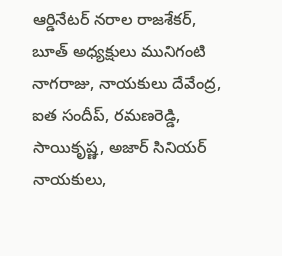ఆర్డినేటర్ నరాల రాజశేకర్, బూత్ అధ్యక్షులు మునిగంటి నాగరాజు, నాయకులు దేవేంద్ర, ఐత సందీప్, రమణరెడ్డి, సాయికృష్ణ, అజార్ సినియర్ నాయకులు,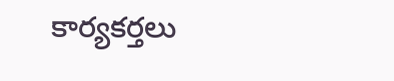కార్యకర్తలు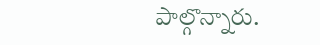పాల్గొన్నారు.